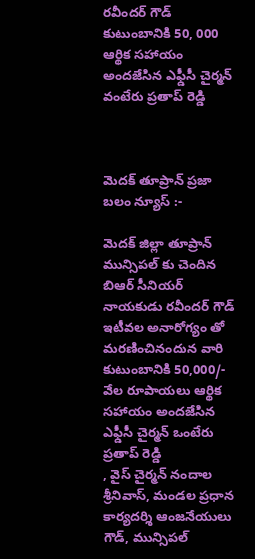రవీందర్ గౌడ్ కుటుంబానికి 50, 000 ఆర్థిక సహాయం అందజేసిన ఎఫ్డీసీ చైర్మన్ వంటేరు ప్రతాప్ రెడ్డి



మెదక్ తూప్రాన్ ప్రజా బలం న్యూస్ :-

మెదక్ జిల్లా తూప్రాన్ మున్సిపల్ కు చెందిన బిఆర్ సీనియర్ నాయకుడు రవీందర్ గౌడ్ ఇటీవల అనారోగ్యం తో మరణించినందున వారి కుటుంబానికి 50,000/- వేల రూపాయలు ఆర్థిక సహాయం అందజేసిన ఎఫ్డీసీ చైర్మన్ ఒంటేరు ప్రతాప్ రెడ్డి
, వైస్ చైర్మన్ నందాల శ్రీనివాస్, మండల ప్రధాన కార్యదర్శి ఆంజనేయులు గౌడ్, మున్సిపల్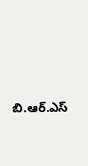బి.ఆర్.ఎస్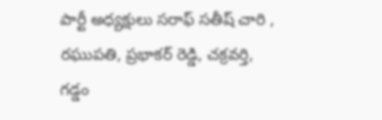పార్టీ అధ్యక్షులు సరాఫ్ సతీష్ చారి , రఘుపతి, ప్రభాకర్ రెడ్డి, చక్రవర్తి, గడ్డం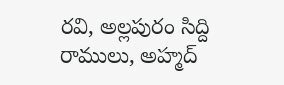రవి, అల్లపురం సిద్ది రాములు, అహ్మద్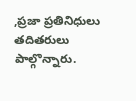,ప్రజా ప్రతినిధులు తదితరులు పాల్గొన్నారు.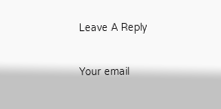Leave A Reply

Your email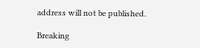address will not be published.

Breaking